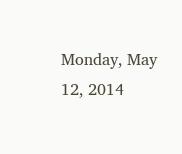Monday, May 12, 2014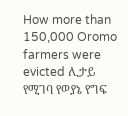How more than 150,000 Oromo farmers were evicted ሊታይ የሚገባ የወያኔ የግፍ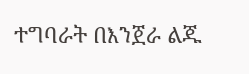ተግባራት በእንጀራ ልጁ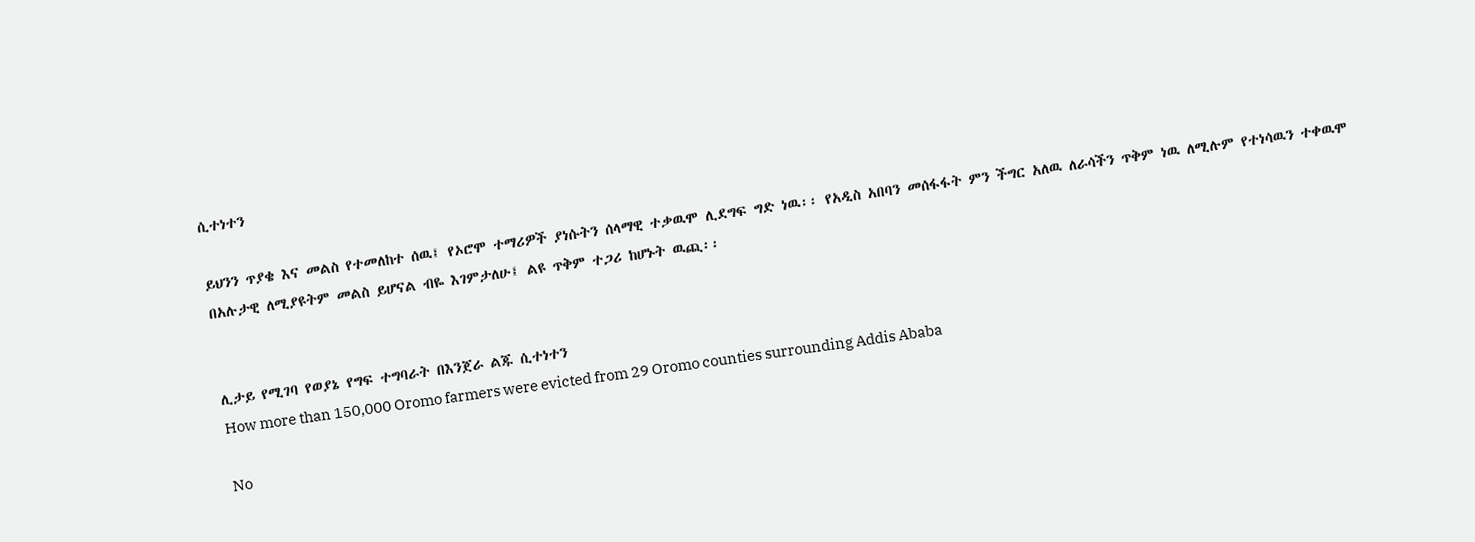ሲተነተን

ይህንን ጥያቄ እና መልስ የተመለከተ ሰዉ፤ የኦሮሞ ተማሪዎች ያነሱትን ሰላማዊ ተቃዉሞ ሊደግፍ ግድ ነዉ፡፡ የአዲስ አበባን መሰፋፋት ምን ችግር አለዉ ለራሳችን ጥቅም ነዉ ለሚሉም የተነሳዉን ተቀዉሞ በአሉታዊ ለሚያዩትም መልስ ይሆናል ብዬ እገምታለሁ፤ ልዩ ጥቅም ተጋሪ ከሆኑት ዉጪ፡፡


ሊታይ የሚገባ የወያኔ የግፍ ተግባራት በእንጀራ ልጁ ሲተነተን
How more than 150,000 Oromo farmers were evicted from 29 Oromo counties surrounding Addis Ababa

No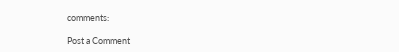comments:

Post a Comment